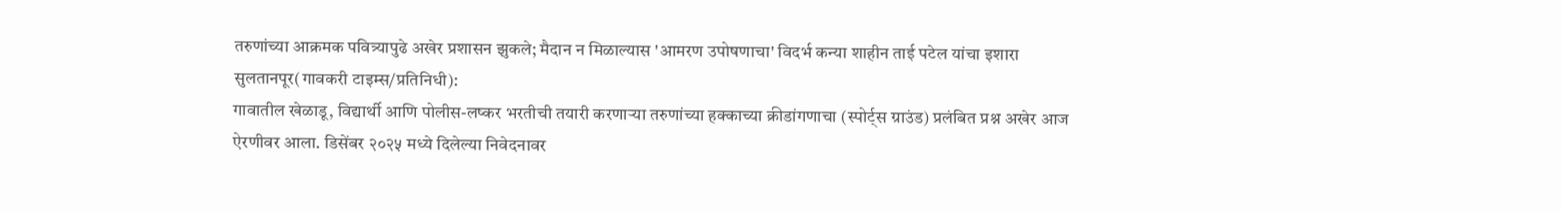तरुणांच्या आक्रमक पवित्र्यापुढे अखेर प्रशासन झुकले; मैदान न मिळाल्यास 'आमरण उपोषणाचा' विदर्भ कन्या शाहीन ताई पटेल यांचा इशारा
सुलतानपूर(गावकरी टाइम्स/प्रतिनिधी):
गावातील खेळाडू, विद्यार्थी आणि पोलीस-लष्कर भरतीची तयारी करणाऱ्या तरुणांच्या हक्काच्या क्रीडांगणाचा (स्पोर्ट्स ग्राउंड) प्रलंबित प्रश्न अखेर आज ऐरणीवर आला. डिसेंबर २०२५ मध्ये दिलेल्या निवेदनावर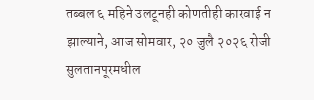तब्बल ६ महिने उलटूनही कोणतीही कारवाई न झाल्याने, आज सोमवार, २० जुलै २०२६ रोजी सुलतानपूरमधील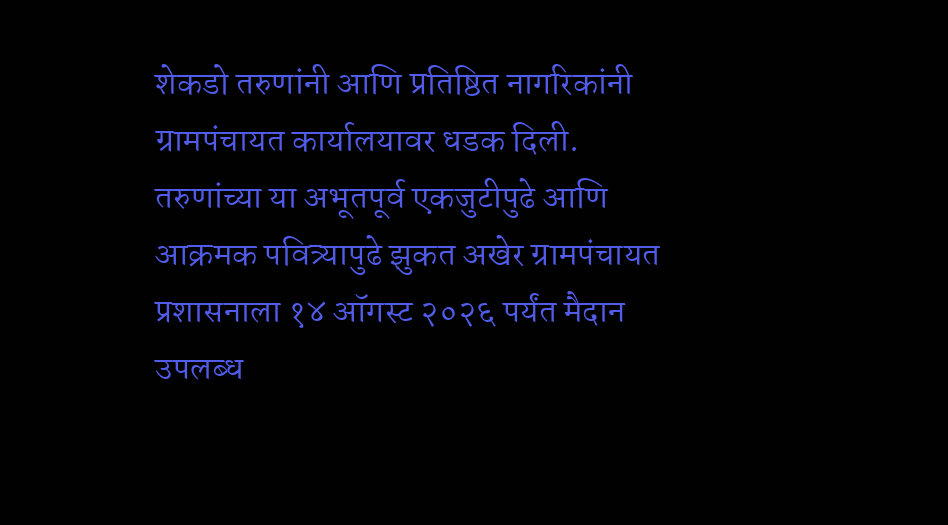शेकडो तरुणांनी आणि प्रतिष्ठित नागरिकांनी ग्रामपंचायत कार्यालयावर धडक दिली. तरुणांच्या या अभूतपूर्व एकजुटीपुढे आणि आक्रमक पवित्र्यापुढे झुकत अखेर ग्रामपंचायत प्रशासनाला १४ ऑगस्ट २०२६ पर्यंत मैदान उपलब्ध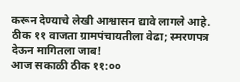करून देण्याचे लेखी आश्वासन द्यावे लागले आहे.
ठीक ११ वाजता ग्रामपंचायतीला वेढा; स्मरणपत्र देऊन मागितला जाब!
आज सकाळी ठीक ११:००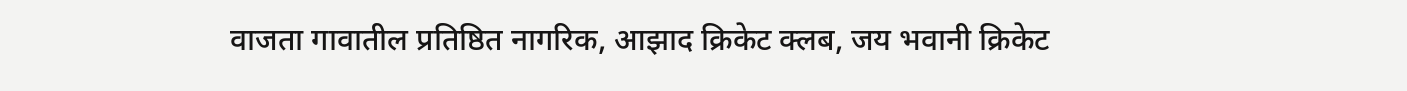वाजता गावातील प्रतिष्ठित नागरिक, आझाद क्रिकेट क्लब, जय भवानी क्रिकेट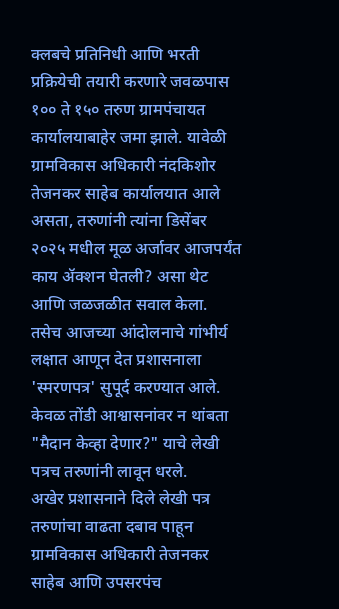क्लबचे प्रतिनिधी आणि भरती प्रक्रियेची तयारी करणारे जवळपास १०० ते १५० तरुण ग्रामपंचायत कार्यालयाबाहेर जमा झाले. यावेळी ग्रामविकास अधिकारी नंदकिशोर तेजनकर साहेब कार्यालयात आले असता, तरुणांनी त्यांना डिसेंबर २०२५ मधील मूळ अर्जावर आजपर्यंत काय ॲक्शन घेतली? असा थेट आणि जळजळीत सवाल केला. तसेच आजच्या आंदोलनाचे गांभीर्य लक्षात आणून देत प्रशासनाला 'स्मरणपत्र' सुपूर्द करण्यात आले. केवळ तोंडी आश्वासनांवर न थांबता "मैदान केव्हा देणार?" याचे लेखी पत्रच तरुणांनी लावून धरले.
अखेर प्रशासनाने दिले लेखी पत्र
तरुणांचा वाढता दबाव पाहून ग्रामविकास अधिकारी तेजनकर साहेब आणि उपसरपंच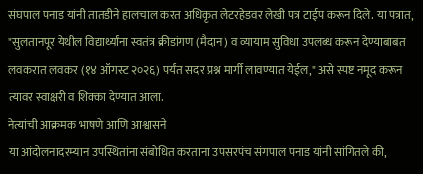संघपाल पनाड यांनी तातडीने हालचाल करत अधिकृत लेटरहेडवर लेखी पत्र टाईप करून दिले. या पत्रात, "सुलतानपूर येथील विद्यार्थ्यांना स्वतंत्र क्रीडांगण (मैदान) व व्यायाम सुविधा उपलब्ध करून देण्याबाबत लवकरात लवकर (१४ ऑगस्ट २०२६) पर्यंत सदर प्रश्न मार्गी लावण्यात येईल," असे स्पष्ट नमूद करून त्यावर स्वाक्षरी व शिक्का देण्यात आला.
नेत्यांची आक्रमक भाषणे आणि आश्वासने
या आंदोलनादरम्यान उपस्थितांना संबोधित करताना उपसरपंच संगपाल पनाड यांनी सांगितले की,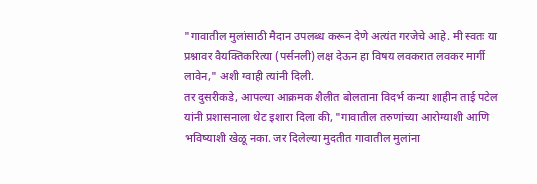"गावातील मुलांसाठी मैदान उपलब्ध करून देणे अत्यंत गरजेचे आहे. मी स्वतः या प्रश्नावर वैयक्तिकरित्या (पर्सनली) लक्ष देऊन हा विषय लवकरात लवकर मार्गी लावेन," अशी ग्वाही त्यांनी दिली.
तर दुसरीकडे, आपल्या आक्रमक शैलीत बोलताना विदर्भ कन्या शाहीन ताई पटेल यांनी प्रशासनाला थेट इशारा दिला की, "गावातील तरुणांच्या आरोग्याशी आणि भविष्याशी खेळू नका. जर दिलेल्या मुदतीत गावातील मुलांना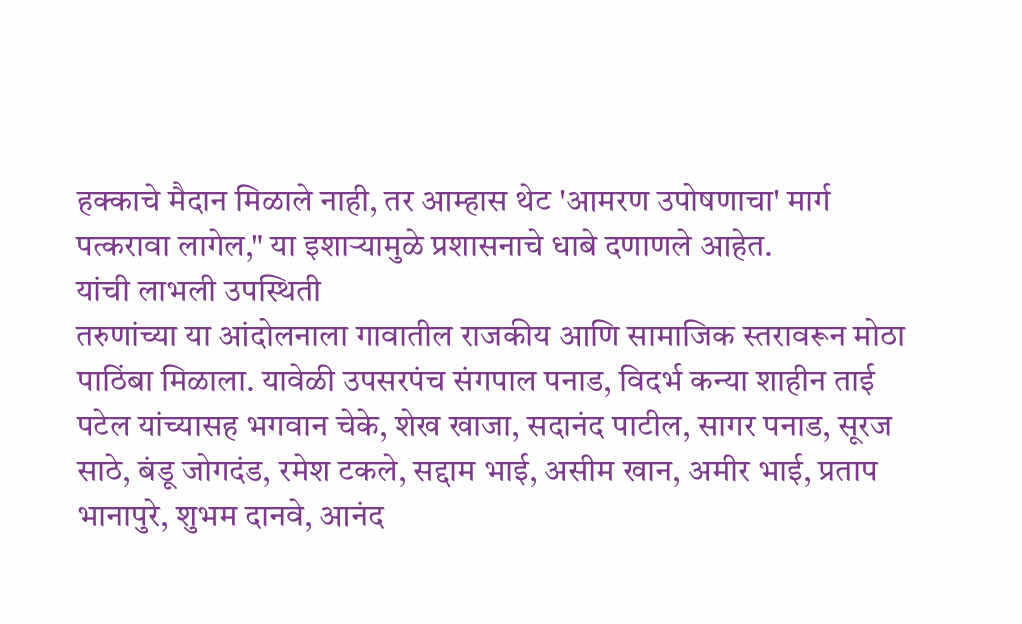हक्काचे मैदान मिळाले नाही, तर आम्हास थेट 'आमरण उपोषणाचा' मार्ग पत्करावा लागेल," या इशाऱ्यामुळे प्रशासनाचे धाबे दणाणले आहेत.
यांची लाभली उपस्थिती
तरुणांच्या या आंदोलनाला गावातील राजकीय आणि सामाजिक स्तरावरून मोठा पाठिंबा मिळाला. यावेळी उपसरपंच संगपाल पनाड, विदर्भ कन्या शाहीन ताई पटेल यांच्यासह भगवान चेके, शेख खाजा, सदानंद पाटील, सागर पनाड, सूरज साठे, बंडू जोगदंड, रमेश टकले, सद्दाम भाई, असीम खान, अमीर भाई, प्रताप भानापुरे, शुभम दानवे, आनंद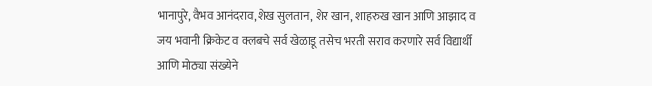भानापुरे, वैभव आनंदराव,शेख सुलतान, शेर खान, शाहरुख खान आणि आझाद व जय भवानी क्रिकेट व क्लबचे सर्व खेळाडू तसेच भरती सराव करणारे सर्व विद्यार्थी आणि मोठ्या संख्येने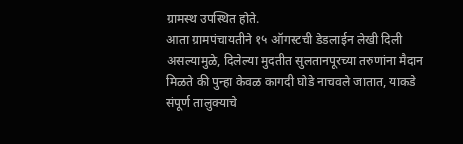ग्रामस्थ उपस्थित होते.
आता ग्रामपंचायतीने १५ ऑगस्टची डेडलाईन लेखी दिली असल्यामुळे, दिलेल्या मुदतीत सुलतानपूरच्या तरुणांना मैदान मिळते की पुन्हा केवळ कागदी घोडे नाचवले जातात, याकडे संपूर्ण तालुक्याचे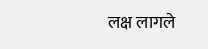लक्ष लागले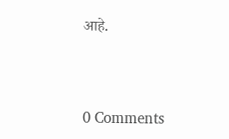आहे.



0 Comments